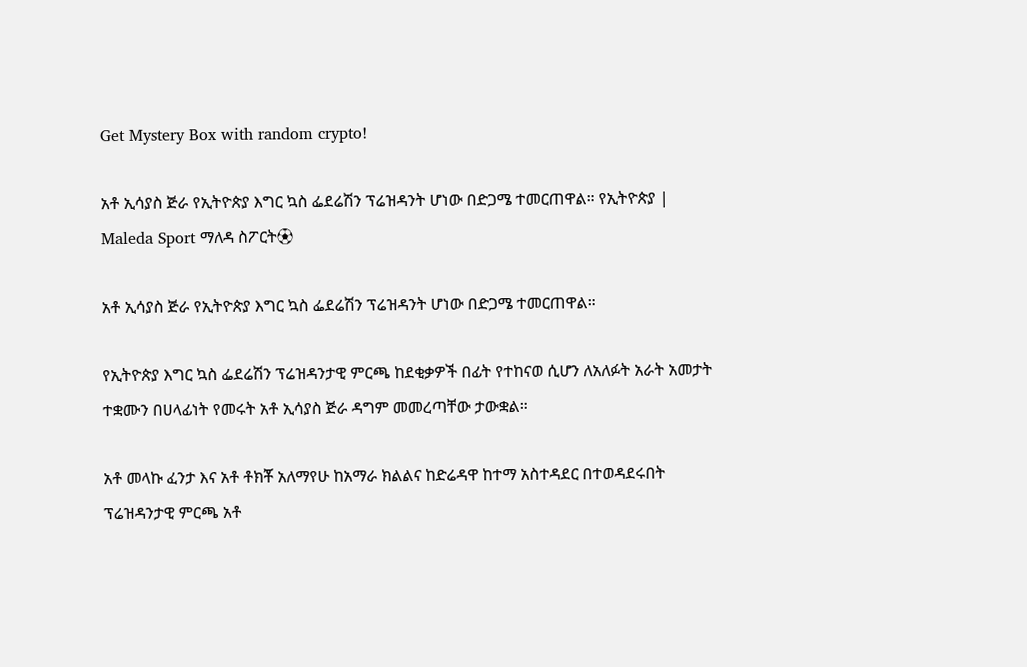Get Mystery Box with random crypto!

አቶ ኢሳያስ ጅራ የኢትዮጵያ እግር ኳስ ፌደሬሽን ፕሬዝዳንት ሆነው በድጋሜ ተመርጠዋል። የኢትዮጵያ | Maleda Sport ማለዳ ስፖርት⚽

አቶ ኢሳያስ ጅራ የኢትዮጵያ እግር ኳስ ፌደሬሽን ፕሬዝዳንት ሆነው በድጋሜ ተመርጠዋል።

የኢትዮጵያ እግር ኳስ ፌደሬሽን ፕሬዝዳንታዊ ምርጫ ከደቂቃዎች በፊት የተከናወ ሲሆን ለአለፉት አራት አመታት ተቋሙን በሀላፊነት የመሩት አቶ ኢሳያስ ጅራ ዳግም መመረጣቸው ታውቋል።

አቶ መላኩ ፈንታ እና አቶ ቶክቾ አለማየሁ ከአማራ ክልልና ከድሬዳዋ ከተማ አስተዳደር በተወዳደሩበት ፕሬዝዳንታዊ ምርጫ አቶ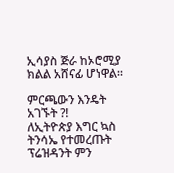ኢሳያስ ጅራ ከኦሮሚያ ክልል አሸናፊ ሆነዋል።

ምርጫውን እንዴት አገኙት ?!
ለኢትዮጵያ እግር ኳስ ትንሳኤ የተመረጡት ፕሬዝዳንት ምን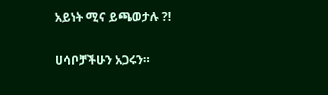አይነት ሚና ይጫወታሉ ?!

ሀሳቦቻችሁን አጋሩን።